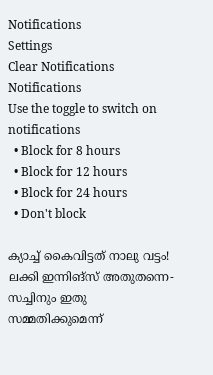Notifications
Settings
Clear Notifications
Notifications
Use the toggle to switch on notifications
  • Block for 8 hours
  • Block for 12 hours
  • Block for 24 hours
  • Don't block

ക്യാച്ച് കൈവിട്ടത് നാലു വട്ടം! ലക്കി ഇന്നിങ്‌സ് അതുതന്നെ- സച്ചിനും ഇതു സമ്മതിക്കുമെന്ന്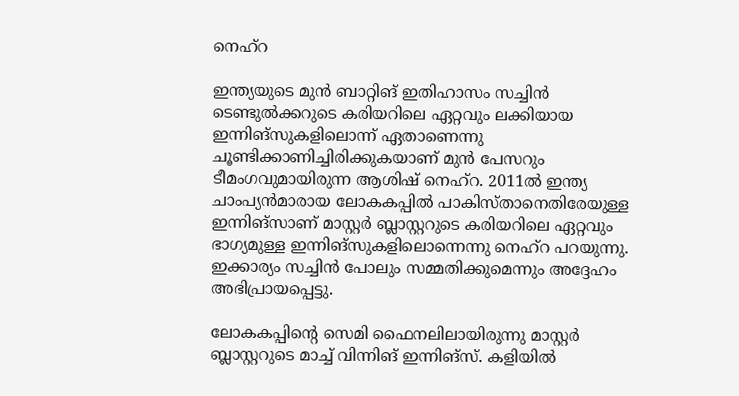നെഹ്‌റ

ഇന്ത്യയുടെ മുന്‍ ബാറ്റിങ് ഇതിഹാസം സച്ചിന്‍ ടെണ്ടുല്‍ക്കറുടെ കരിയറിലെ ഏറ്റവും ലക്കിയായ ഇന്നിങ്‌സുകളിലൊന്ന് ഏതാണെന്നു ചൂണ്ടിക്കാണിച്ചിരിക്കുകയാണ് മുന്‍ പേസറും ടീമംഗവുമായിരുന്ന ആശിഷ് നെഹ്‌റ. 2011ല്‍ ഇന്ത്യ ചാംപ്യന്‍മാരായ ലോകകപ്പില്‍ പാകിസ്താനെതിരേയുള്ള ഇന്നിങ്‌സാണ് മാസ്റ്റര്‍ ബ്ലാസ്റ്ററുടെ കരിയറിലെ ഏറ്റവും ഭാഗ്യമുള്ള ഇന്നിങ്‌സുകളിലൊന്നെന്നു നെഹ്‌റ പറയുന്നു. ഇക്കാര്യം സച്ചിന്‍ പോലും സമ്മതിക്കുമെന്നും അദ്ദേഹം അഭിപ്രായപ്പെട്ടു.

ലോകകപ്പിന്റെ സെമി ഫൈനലിലായിരുന്നു മാസ്റ്റര്‍ ബ്ലാസ്റ്ററുടെ മാച്ച് വിന്നിങ് ഇന്നിങ്‌സ്. കളിയില്‍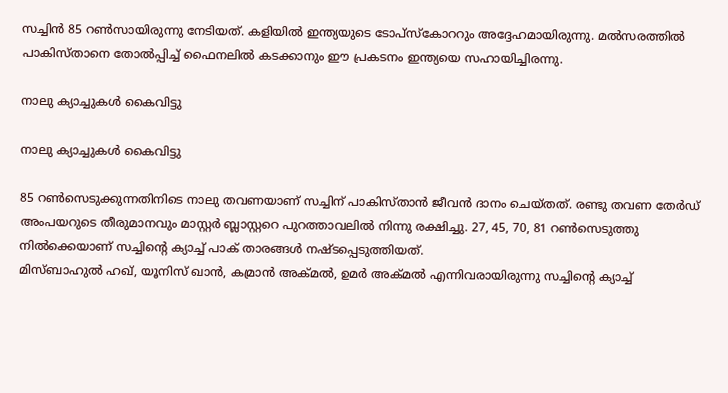സച്ചിന്‍ 85 റണ്‍സായിരുന്നു നേടിയത്. കളിയില്‍ ഇന്ത്യയുടെ ടോപ്‌സ്‌കോററും അദ്ദേഹമായിരുന്നു. മല്‍സരത്തില്‍ പാകിസ്താനെ തോല്‍പ്പിച്ച് ഫൈനലില്‍ കടക്കാനും ഈ പ്രകടനം ഇന്ത്യയെ സഹായിച്ചിരന്നു.

നാലു ക്യാച്ചുകള്‍ കൈവിട്ടു

നാലു ക്യാച്ചുകള്‍ കൈവിട്ടു

85 റണ്‍സെടുക്കുന്നതിനിടെ നാലു തവണയാണ് സച്ചിന് പാകിസ്താന്‍ ജീവന്‍ ദാനം ചെയ്തത്. രണ്ടു തവണ തേര്‍ഡ് അംപയറുടെ തീരുമാനവും മാസ്റ്റര്‍ ബ്ലാസ്റ്ററെ പുറത്താവലില്‍ നിന്നു രക്ഷിച്ചു. 27, 45, 70, 81 റണ്‍സെടുത്തു നില്‍ക്കെയാണ് സച്ചിന്റെ ക്യാച്ച് പാക് താരങ്ങള്‍ നഷ്ടപ്പെടുത്തിയത്.
മിസ്ബാഹുല്‍ ഹഖ്, യൂനിസ് ഖാന്‍, കമ്രാന്‍ അക്മല്‍, ഉമര്‍ അക്മല്‍ എന്നിവരായിരുന്നു സച്ചിന്റെ ക്യാച്ച്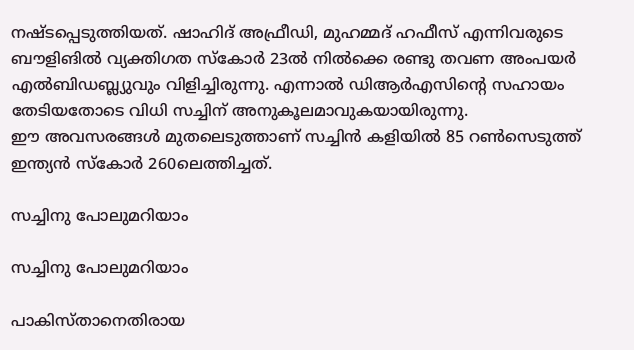നഷ്ടപ്പെടുത്തിയത്. ഷാഹിദ് അഫ്രീഡി, മുഹമ്മദ് ഹഫീസ് എന്നിവരുടെ ബൗളിങില്‍ വ്യക്തിഗത സ്‌കോര്‍ 23ല്‍ നില്‍ക്കെ രണ്ടു തവണ അംപയര്‍ എല്‍ബിഡബ്ല്യുവും വിളിച്ചിരുന്നു. എന്നാല്‍ ഡിആര്‍എസിന്റെ സഹായം തേടിയതോടെ വിധി സച്ചിന് അനുകൂലമാവുകയായിരുന്നു.
ഈ അവസരങ്ങള്‍ മുതലെടുത്താണ് സച്ചിന്‍ കളിയില്‍ 85 റണ്‍സെടുത്ത് ഇന്ത്യന്‍ സ്‌കോര്‍ 260ലെത്തിച്ചത്.

സച്ചിനു പോലുമറിയാം

സച്ചിനു പോലുമറിയാം

പാകിസ്താനെതിരായ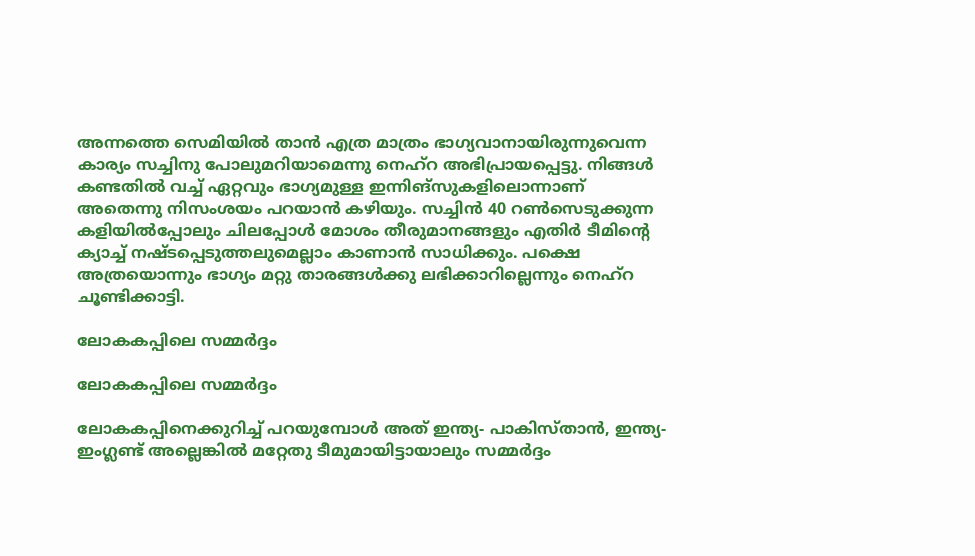അന്നത്തെ സെമിയില്‍ താന്‍ എത്ര മാത്രം ഭാഗ്യവാനായിരുന്നുവെന്ന കാര്യം സച്ചിനു പോലുമറിയാമെന്നു നെഹ്‌റ അഭിപ്രായപ്പെട്ടു. നിങ്ങള്‍ കണ്ടതില്‍ വച്ച് ഏറ്റവും ഭാഗ്യമുള്ള ഇന്നിങ്‌സുകളിലൊന്നാണ് അതെന്നു നിസംശയം പറയാന്‍ കഴിയും. സച്ചിന്‍ 40 റണ്‍സെടുക്കുന്ന കളിയില്‍പ്പോലും ചിലപ്പോള്‍ മോശം തീരുമാനങ്ങളും എതിര്‍ ടീമിന്റെ ക്യാച്ച് നഷ്ടപ്പെടുത്തലുമെല്ലാം കാണാന്‍ സാധിക്കും. പക്ഷെ അത്രയൊന്നും ഭാഗ്യം മറ്റു താരങ്ങള്‍ക്കു ലഭിക്കാറില്ലെന്നും നെഹ്‌റ ചൂണ്ടിക്കാട്ടി.

ലോകകപ്പിലെ സമ്മര്‍ദ്ദം

ലോകകപ്പിലെ സമ്മര്‍ദ്ദം

ലോകകപ്പിനെക്കുറിച്ച് പറയുമ്പോള്‍ അത് ഇന്ത്യ- പാകിസ്താന്‍, ഇന്ത്യ- ഇംഗ്ലണ്ട് അല്ലെങ്കില്‍ മറ്റേതു ടീമുമായിട്ടായാലും സമ്മര്‍ദ്ദം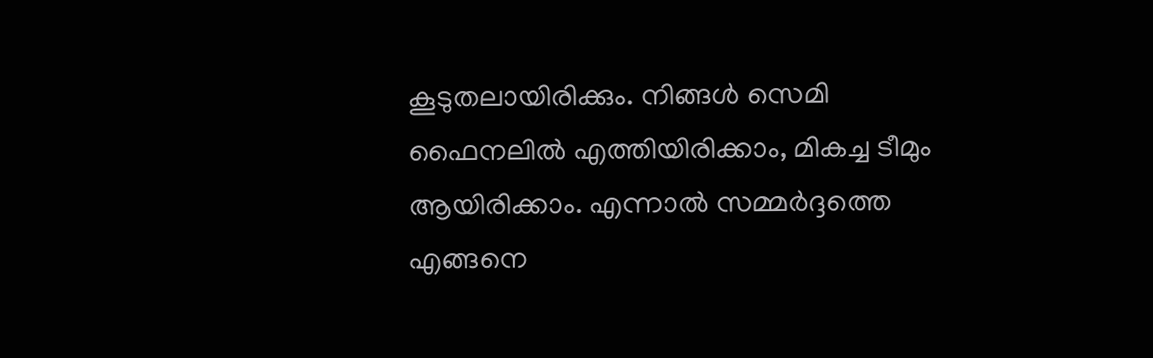കൂടുതലായിരിക്കും. നിങ്ങള്‍ സെമി ഫൈനലില്‍ എത്തിയിരിക്കാം, മികച്ച ടീമും ആയിരിക്കാം. എന്നാല്‍ സമ്മര്‍ദ്ദത്തെ എങ്ങനെ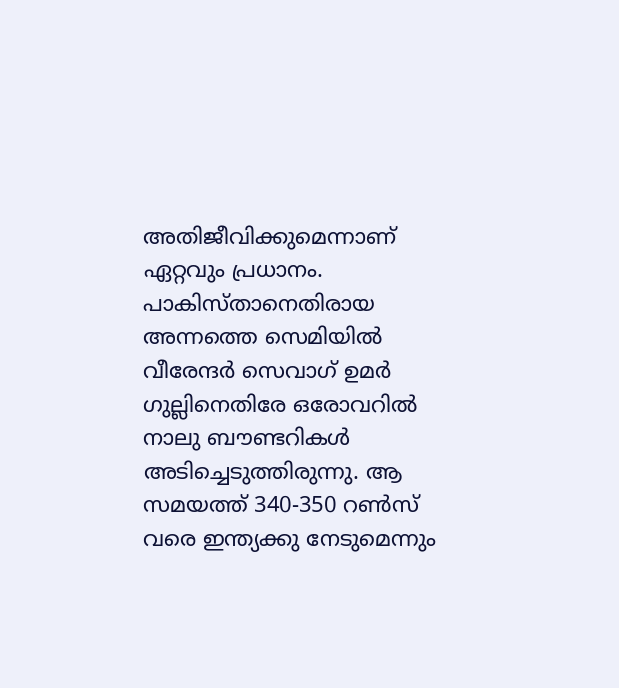അതിജീവിക്കുമെന്നാണ് ഏറ്റവും പ്രധാനം.
പാകിസ്താനെതിരായ അന്നത്തെ സെമിയില്‍ വീരേന്ദര്‍ സെവാഗ് ഉമര്‍ ഗുല്ലിനെതിരേ ഒരോവറില്‍ നാലു ബൗണ്ടറികള്‍ അടിച്ചെടുത്തിരുന്നു. ആ സമയത്ത് 340-350 റണ്‍സ് വരെ ഇന്ത്യക്കു നേടുമെന്നും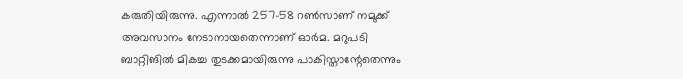കരുതിയിരുന്നു. എന്നാല്‍ 257-58 റണ്‍സാണ് നമുക്ക് അവസാനം നേടാനായതെന്നാണ് ഓര്‍മ. മറുപടി ബാറ്റിങില്‍ മികച്ച തുടക്കമായിരുന്നു പാകിസ്താന്റേതെന്നും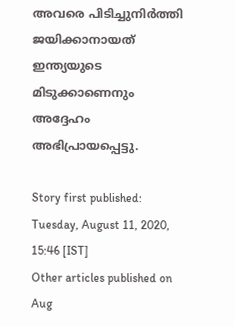അവരെ പിടിച്ചുനിര്‍ത്തി ജയിക്കാനായത് ഇന്ത്യയുടെ മിടുക്കാണെനും അദ്ദേഹം അഭിപ്രായപ്പെട്ടു.

Story first published: Tuesday, August 11, 2020, 15:46 [IST]
Other articles published on Aug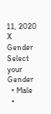11, 2020
X
Gender
Select your Gender
  • Male
  •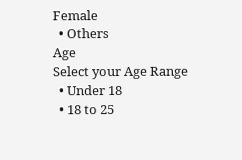Female
  • Others
Age
Select your Age Range
  • Under 18
  • 18 to 25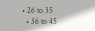• 26 to 35
  • 36 to 45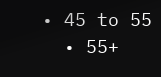• 45 to 55
  • 55+